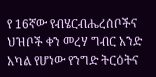የ 16ኛው የብሄርብሔረሰቦችና ህዝቦች ቀን መረሃ ግብር አንድ አካል የሆነው የንግድ ትርዕትና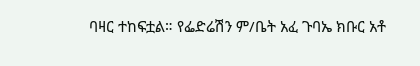ባዛር ተከፍቷል። የፌድሬሽን ም/ቤት አፈ ጉባኤ ክቡር አቶ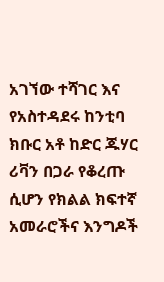አገኘው ተሻገር እና የአስተዳደሩ ከንቲባ ክቡር አቶ ከድር ጁሃር ሪቫን በጋራ የቆረጡ ሲሆን የክልል ክፍተኛ አመራሮችና እንግዶች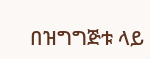በዝግግጅቱ ላይ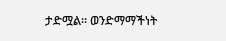ታድሟል። ወንድማማችነት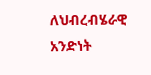ለህብረብሄራዊ አንድነት